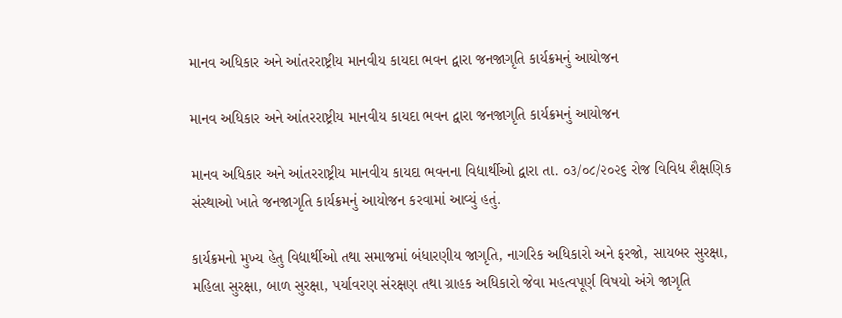માનવ અધિકાર અને આંતરરાષ્ટ્રીય માનવીય કાયદા ભવન દ્વારા જનજાગૃતિ કાર્યક્રમનું આયોજન

માનવ અધિકાર અને આંતરરાષ્ટ્રીય માનવીય કાયદા ભવન દ્વારા જનજાગૃતિ કાર્યક્રમનું આયોજન

માનવ અધિકાર અને આંતરરાષ્ટ્રીય માનવીય કાયદા ભવનના વિદ્યાર્થીઓ દ્વારા તા. ૦૩/૦૮/૨૦૨૬ રોજ વિવિધ શૈક્ષણિક સંસ્થાઓ ખાતે જનજાગૃતિ કાર્યક્રમનું આયોજન કરવામાં આવ્યું હતું.

કાર્યક્રમનો મુખ્ય હેતુ વિદ્યાર્થીઓ તથા સમાજમાં બંધારણીય જાગૃતિ, નાગરિક અધિકારો અને ફરજો, સાયબર સુરક્ષા, મહિલા સુરક્ષા, બાળ સુરક્ષા, પર્યાવરણ સંરક્ષણ તથા ગ્રાહક અધિકારો જેવા મહત્વપૂર્ણ વિષયો અંગે જાગૃતિ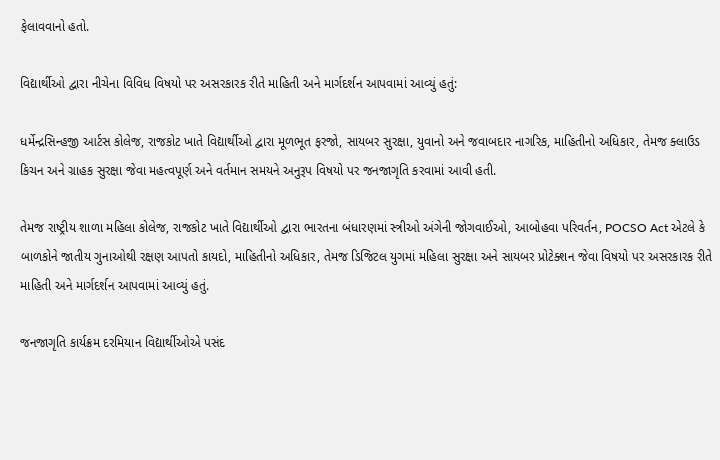ફેલાવવાનો હતો.

વિદ્યાર્થીઓ દ્વારા નીચેના વિવિધ વિષયો પર અસરકારક રીતે માહિતી અને માર્ગદર્શન આપવામાં આવ્યું હતું:

ધર્મેન્દ્રસિન્હજી આર્ટસ કોલેજ, રાજકોટ ખાતે વિદ્યાર્થીઓ દ્વારા મૂળભૂત ફરજો, સાયબર સુરક્ષા, યુવાનો અને જવાબદાર નાગરિક, માહિતીનો અધિકાર, તેમજ ક્લાઉડ કિચન અને ગ્રાહક સુરક્ષા જેવા મહત્વપૂર્ણ અને વર્તમાન સમયને અનુરૂપ વિષયો પર જનજાગૃતિ કરવામાં આવી હતી.

તેમજ રાષ્ટ્રીય શાળા મહિલા કોલેજ, રાજકોટ ખાતે વિદ્યાર્થીઓ દ્વારા ભારતના બંધારણમાં સ્ત્રીઓ અંગેની જોગવાઈઓ, આબોહવા પરિવર્તન, POCSO Act એટલે કે બાળકોને જાતીય ગુનાઓથી રક્ષણ આપતો કાયદો, માહિતીનો અધિકાર, તેમજ ડિજિટલ યુગમાં મહિલા સુરક્ષા અને સાયબર પ્રોટેક્શન જેવા વિષયો પર અસરકારક રીતે માહિતી અને માર્ગદર્શન આપવામાં આવ્યું હતું.

જનજાગૃતિ કાર્યક્રમ દરમિયાન વિદ્યાર્થીઓએ પસંદ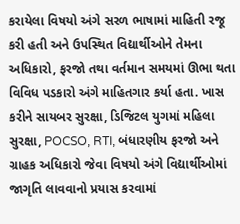કરાયેલા વિષયો અંગે સરળ ભાષામાં માહિતી રજૂ કરી હતી અને ઉપસ્થિત વિદ્યાર્થીઓને તેમના અધિકારો, ફરજો તથા વર્તમાન સમયમાં ઊભા થતા વિવિધ પડકારો અંગે માહિતગાર કર્યા હતા. ખાસ કરીને સાયબર સુરક્ષા, ડિજિટલ યુગમાં મહિલા સુરક્ષા, POCSO, RTI, બંધારણીય ફરજો અને ગ્રાહક અધિકારો જેવા વિષયો અંગે વિદ્યાર્થીઓમાં જાગૃતિ લાવવાનો પ્રયાસ કરવામાં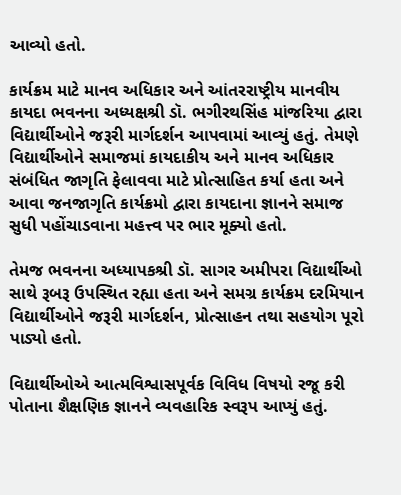આવ્યો હતો.

કાર્યક્રમ માટે માનવ અધિકાર અને આંતરરાષ્ટ્રીય માનવીય કાયદા ભવનના અધ્યક્ષશ્રી ડૉ. ભગીરથસિંહ માંજરિયા દ્વારા વિદ્યાર્થીઓને જરૂરી માર્ગદર્શન આપવામાં આવ્યું હતું. તેમણે વિદ્યાર્થીઓને સમાજમાં કાયદાકીય અને માનવ અધિકાર સંબંધિત જાગૃતિ ફેલાવવા માટે પ્રોત્સાહિત કર્યા હતા અને આવા જનજાગૃતિ કાર્યક્રમો દ્વારા કાયદાના જ્ઞાનને સમાજ સુધી પહોંચાડવાના મહત્ત્વ પર ભાર મૂક્યો હતો.

તેમજ ભવનના અધ્યાપકશ્રી ડૉ. સાગર અમીપરા વિદ્યાર્થીઓ સાથે રૂબરૂ ઉપસ્થિત રહ્યા હતા અને સમગ્ર કાર્યક્રમ દરમિયાન વિદ્યાર્થીઓને જરૂરી માર્ગદર્શન, પ્રોત્સાહન તથા સહયોગ પૂરો પાડ્યો હતો.

વિદ્યાર્થીઓએ આત્મવિશ્વાસપૂર્વક વિવિધ વિષયો રજૂ કરી પોતાના શૈક્ષણિક જ્ઞાનને વ્યવહારિક સ્વરૂપ આપ્યું હતું.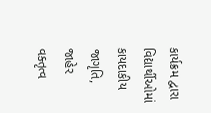કાર્યક્રમ દ્વારા વિદ્યાર્થીઓમાં કાયદાકીય જાગૃતિ, જાહેર વક્તૃત્વ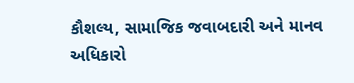કૌશલ્ય, સામાજિક જવાબદારી અને માનવ અધિકારો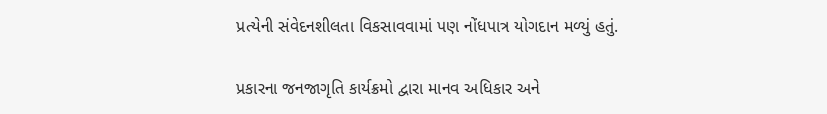પ્રત્યેની સંવેદનશીલતા વિકસાવવામાં પણ નોંધપાત્ર યોગદાન મળ્યું હતું.

પ્રકારના જનજાગૃતિ કાર્યક્રમો દ્વારા માનવ અધિકાર અને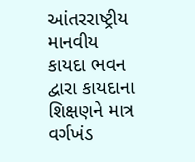આંતરરાષ્ટ્રીય માનવીય કાયદા ભવન દ્વારા કાયદાના શિક્ષણને માત્ર વર્ગખંડ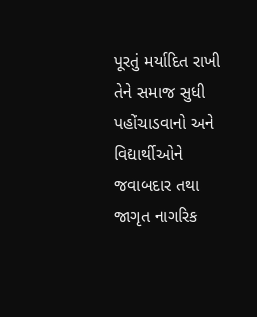પૂરતું મર્યાદિત રાખી તેને સમાજ સુધી પહોંચાડવાનો અને વિદ્યાર્થીઓને જવાબદાર તથા જાગૃત નાગરિક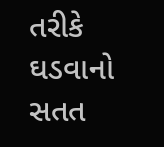તરીકે ઘડવાનો સતત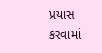પ્રયાસ કરવામાં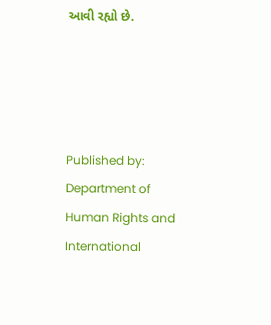આવી રહ્યો છે.




Published by: Department of Human Rights and International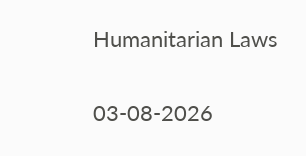Humanitarian Laws

03-08-2026